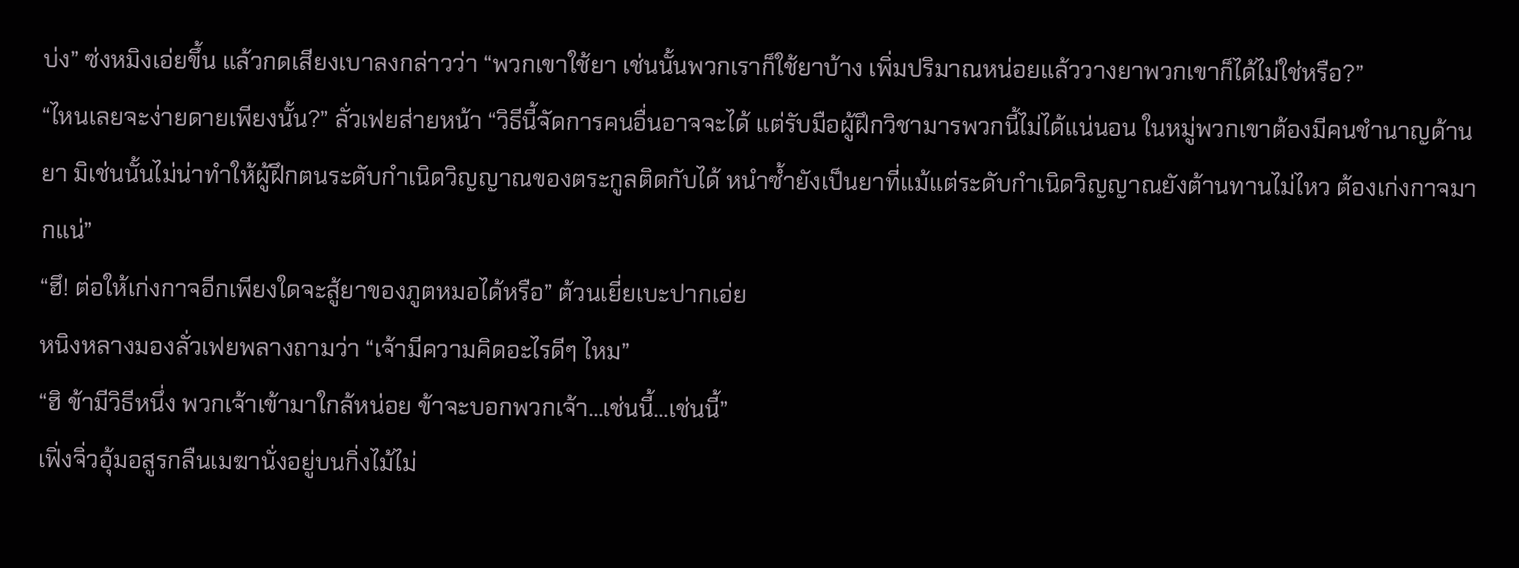บ่ง” ซ่งหมิงเอ่ยขึ้น แล้วกดเสียงเบาลงกล่าวว่า “พวกเขาใช้ยา เช่นนั้นพวกเราก็ใช้ยาบ้าง เพิ่มปริมาณหน่อยแล้ววางยาพวกเขาก็ได้ไม่ใช่หรือ?”
“ไหนเลยจะง่ายดายเพียงนั้น?” ลั่วเฟยส่ายหน้า “วิธีนี้จัดการคนอื่นอาจจะได้ แต่รับมือผู้ฝึกวิชามารพวกนี้ไม่ได้แน่นอน ในหมู่พวกเขาต้องมีคนชำนาญด้านยา มิเช่นนั้นไม่น่าทำให้ผู้ฝึกตนระดับกำเนิดวิญญาณของตระกูลติดกับได้ หนำซ้ำยังเป็นยาที่แม้แต่ระดับกำเนิดวิญญาณยังต้านทานไม่ไหว ต้องเก่งกาจมากแน่”
“ฮึ! ต่อให้เก่งกาจอีกเพียงใดจะสู้ยาของภูตหมอได้หรือ” ต้วนเยี่ยเบะปากเอ่ย
หนิงหลางมองลั่วเฟยพลางถามว่า “เจ้ามีความคิดอะไรดีๆ ไหม”
“ฮิ ข้ามีวิธีหนึ่ง พวกเจ้าเข้ามาใกล้หน่อย ข้าจะบอกพวกเจ้า…เช่นนี้…เช่นนี้”
เฟิ่งจิ่วอุ้มอสูรกลืนเมฆานั่งอยู่บนกิ่งไม้ไม่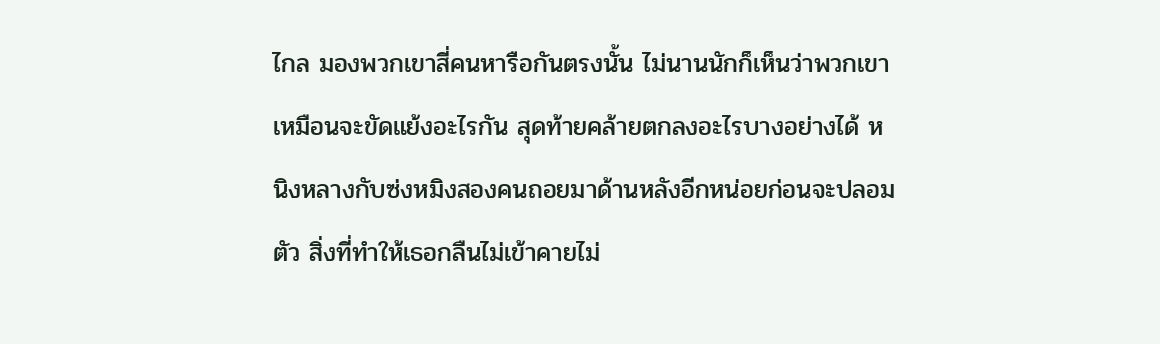ไกล มองพวกเขาสี่คนหารือกันตรงนั้น ไม่นานนักก็เห็นว่าพวกเขาเหมือนจะขัดแย้งอะไรกัน สุดท้ายคล้ายตกลงอะไรบางอย่างได้ หนิงหลางกับซ่งหมิงสองคนถอยมาด้านหลังอีกหน่อยก่อนจะปลอมตัว สิ่งที่ทำให้เธอกลืนไม่เข้าคายไม่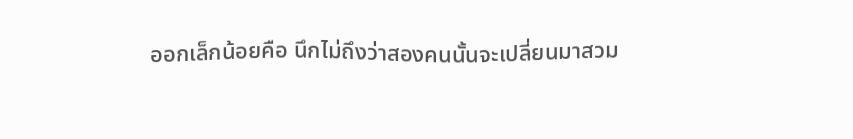ออกเล็กน้อยคือ นึกไม่ถึงว่าสองคนนั้นจะเปลี่ยนมาสวม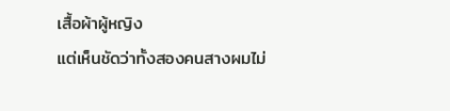เสื้อผ้าผู้หญิง
แต่เห็นชัดว่าทั้งสองคนสางผมไม่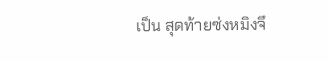เป็น สุดท้ายซ่งหมิงจึ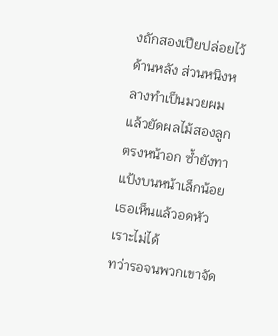งถักสองเปียปล่อยไว้ด้านหลัง ส่วนหนิงหลางทำเป็นมวยผม แล้วยัดผลไม้สองลูกตรงหน้าอก ซ้ำยังทาแป้งบนหน้าเล็กน้อย เธอเห็นแล้วอดหัวเราะไม่ได้
ทว่ารอจนพวกเขาจัด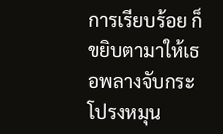การเรียบร้อย ก็ขยิบตามาให้เธอพลางจับกระโปรงหมุน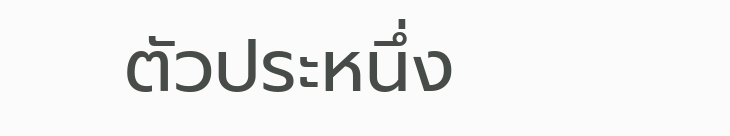ตัวประหนึ่ง